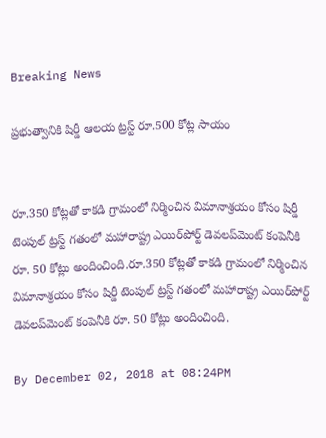Breaking News

ప్రభుత్వానికి షిర్డీ ఆలయ ట్రస్ట్ రూ.500 కోట్ల సాయం


రూ.350 కోట్లతో కాకడి గ్రామంలో నిర్మించిన విమానాశ్రయం కోసం షిర్డీ టెంపుల్ ట్రస్ట్ గతంలో మహారాష్ట్ర ఎయిర్‌పోర్ట్ డెవలప్‌మెంట్ కంపెనీకి రూ. 50 కోట్లు అందించింది.రూ.350 కోట్లతో కాకడి గ్రామంలో నిర్మించిన విమానాశ్రయం కోసం షిర్డీ టెంపుల్ ట్రస్ట్ గతంలో మహారాష్ట్ర ఎయిర్‌పోర్ట్ డెవలప్‌మెంట్ కంపెనీకి రూ. 50 కోట్లు అందించింది.

By December 02, 2018 at 08:24PM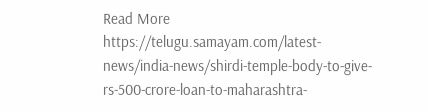Read More https://telugu.samayam.com/latest-news/india-news/shirdi-temple-body-to-give-rs-500-crore-loan-to-maharashtra-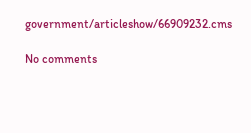government/articleshow/66909232.cms

No comments